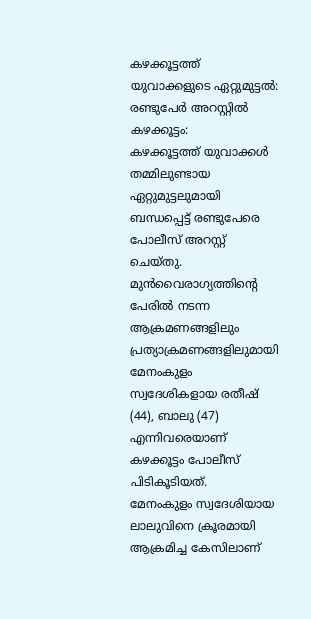കഴക്കൂട്ടത്ത് യുവാക്കളുടെ ഏറ്റുമുട്ടൽ: രണ്ടുപേർ അറസ്റ്റിൽ
കഴക്കൂട്ടം:
കഴക്കൂട്ടത്ത് യുവാക്കൾ തമ്മിലുണ്ടായ ഏറ്റുമുട്ടലുമായി ബന്ധപ്പെട്ട് രണ്ടുപേരെ പോലീസ് അറസ്റ്റ് ചെയ്തു. മുൻവൈരാഗ്യത്തിന്റെ പേരിൽ നടന്ന ആക്രമണങ്ങളിലും പ്രത്യാക്രമണങ്ങളിലുമായി മേനംകുളം സ്വദേശികളായ രതീഷ് (44), ബാലു (47) എന്നിവരെയാണ് കഴക്കൂട്ടം പോലീസ് പിടികൂടിയത്.
മേനംകുളം സ്വദേശിയായ ലാലുവിനെ ക്രൂരമായി ആക്രമിച്ച കേസിലാണ്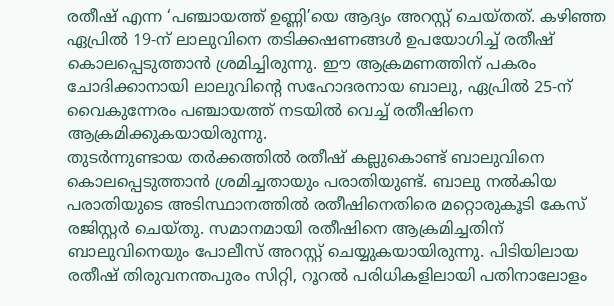രതീഷ് എന്ന ‘പഞ്ചായത്ത് ഉണ്ണി’യെ ആദ്യം അറസ്റ്റ് ചെയ്തത്. കഴിഞ്ഞ ഏപ്രിൽ 19-ന് ലാലുവിനെ തടിക്കഷണങ്ങൾ ഉപയോഗിച്ച് രതീഷ് കൊലപ്പെടുത്താൻ ശ്രമിച്ചിരുന്നു. ഈ ആക്രമണത്തിന് പകരം ചോദിക്കാനായി ലാലുവിന്റെ സഹോദരനായ ബാലു, ഏപ്രിൽ 25-ന് വൈകുന്നേരം പഞ്ചായത്ത് നടയിൽ വെച്ച് രതീഷിനെ ആക്രമിക്കുകയായിരുന്നു.
തുടർന്നുണ്ടായ തർക്കത്തിൽ രതീഷ് കല്ലുകൊണ്ട് ബാലുവിനെ കൊലപ്പെടുത്താൻ ശ്രമിച്ചതായും പരാതിയുണ്ട്. ബാലു നൽകിയ പരാതിയുടെ അടിസ്ഥാനത്തിൽ രതീഷിനെതിരെ മറ്റൊരുകൂടി കേസ് രജിസ്റ്റർ ചെയ്തു. സമാനമായി രതീഷിനെ ആക്രമിച്ചതിന് ബാലുവിനെയും പോലീസ് അറസ്റ്റ് ചെയ്യുകയായിരുന്നു. പിടിയിലായ രതീഷ് തിരുവനന്തപുരം സിറ്റി, റൂറൽ പരിധികളിലായി പതിനാലോളം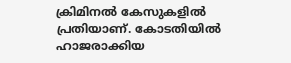ക്രിമിനൽ കേസുകളിൽ പ്രതിയാണ്. കോടതിയിൽ ഹാജരാക്കിയ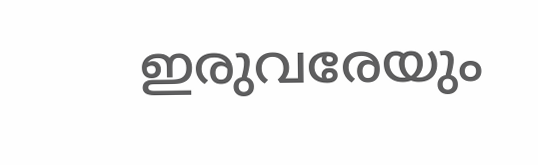ഇരുവരേയും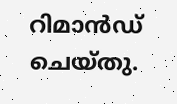റിമാൻഡ് ചെയ്തു.